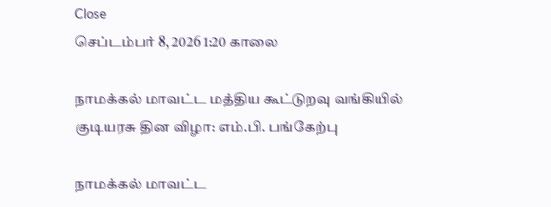Close
செப்டம்பர் 8, 2026 1:20 காலை

நாமக்கல் மாவட்ட மத்திய கூட்டுறவு வங்கியில் குடியரசு தின விழா: எம்.பி. பங்கேற்பு

நாமக்கல் மாவட்ட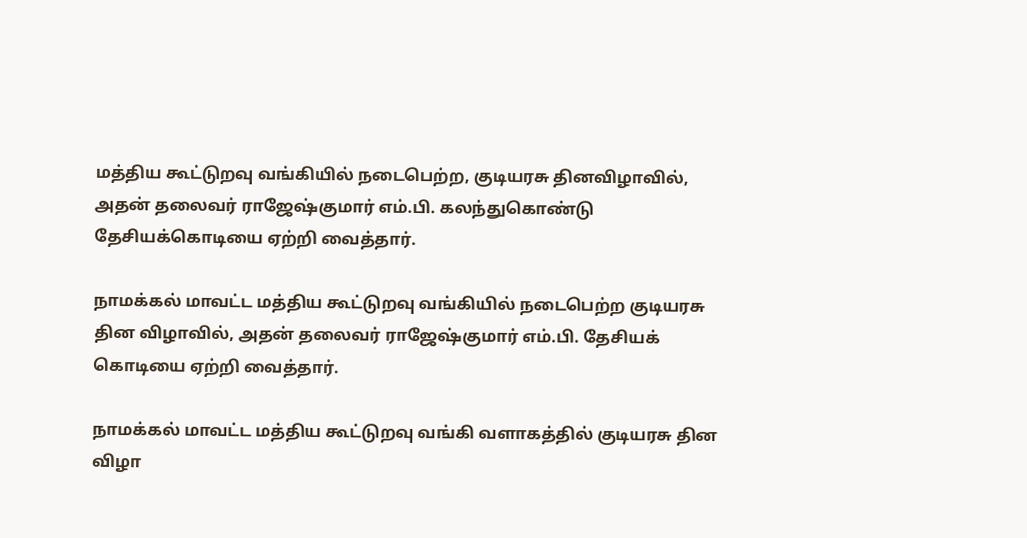மத்திய கூட்டுறவு வங்கியில் நடைபெற்ற, குடியரசு தினவிழாவில், அதன் தலைவர் ராஜேஷ்குமார் எம்.பி. கலந்துகொண்டு தேசியக்கொடியை ஏற்றி வைத்தார்.

நாமக்கல் மாவட்ட மத்திய கூட்டுறவு வங்கியில் நடைபெற்ற குடியரசு தின விழாவில், அதன் தலைவர் ராஜேஷ்குமார் எம்.பி. தேசியக் கொடியை ஏற்றி வைத்தார்.

நாமக்கல் மாவட்ட மத்திய கூட்டுறவு வங்கி வளாகத்தில் குடியரசு தின விழா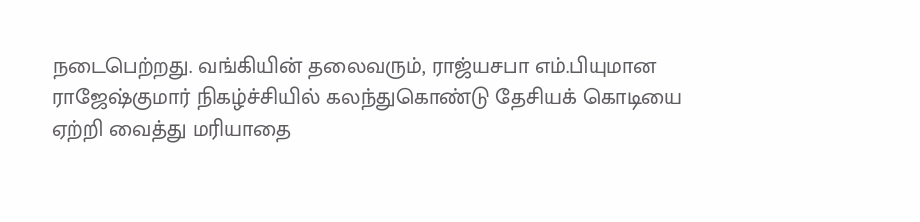நடைபெற்றது. வங்கியின் தலைவரும், ராஜ்யசபா எம்.பியுமான ராஜேஷ்குமார் நிகழ்ச்சியில் கலந்துகொண்டு தேசியக் கொடியை ஏற்றி வைத்து மரியாதை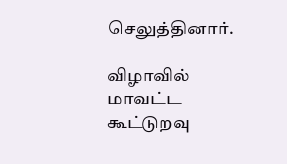செலுத்தினார்.

விழாவில் மாவட்ட கூட்டுறவு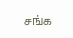சங்க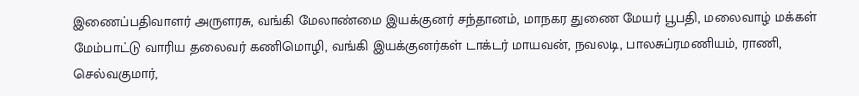இணைப்பதிவாளர் அருளரசு, வங்கி மேலாண்மை இயக்குனர் சந்தானம், மாநகர துணை மேயர் பூபதி, மலைவாழ் மக்கள் மேம்பாட்டு வாரிய தலைவர் கணிமொழி, வங்கி இயக்குனர்கள் டாக்டர் மாயவன், நவலடி, பாலசுப்ரமணியம், ராணி, செல்வகுமார்,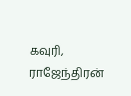கவுரி, ராஜேந்திரன்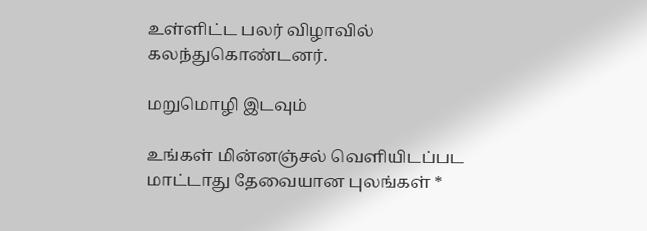உள்ளிட்ட பலர் விழாவில் கலந்துகொண்டனர்.

மறுமொழி இடவும்

உங்கள் மின்னஞ்சல் வெளியிடப்பட மாட்டாது தேவையான புலங்கள் *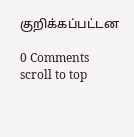குறிக்கப்பட்டன

0 Comments
scroll to top